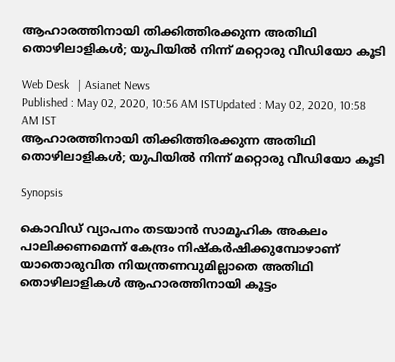ആഹാരത്തിനായി തിക്കിത്തിരക്കുന്ന അതിഥി തൊഴിലാളികള്‍; യുപിയില്‍ നിന്ന് മറ്റൊരു വീഡിയോ കൂടി

Web Desk   | Asianet News
Published : May 02, 2020, 10:56 AM ISTUpdated : May 02, 2020, 10:58 AM IST
ആഹാരത്തിനായി തിക്കിത്തിരക്കുന്ന അതിഥി തൊഴിലാളികള്‍; യുപിയില്‍ നിന്ന് മറ്റൊരു വീഡിയോ കൂടി

Synopsis

കൊവിഡ് വ്യാപനം തടയാന്‍ സാമൂഹിക അകലം പാലിക്കണമെന്ന് കേന്ദ്രം നിഷ്കര്‍ഷിക്കുമ്പോഴാണ് യാതൊരുവിത നിയന്ത്രണവുമില്ലാതെ അതിഥി തൊഴിലാളികള്‍ ആഹാരത്തിനായി കൂട്ടം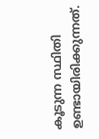കൂടുന്ന സ്ഥിതി ഉണ്ടായിരിക്കുന്നത്.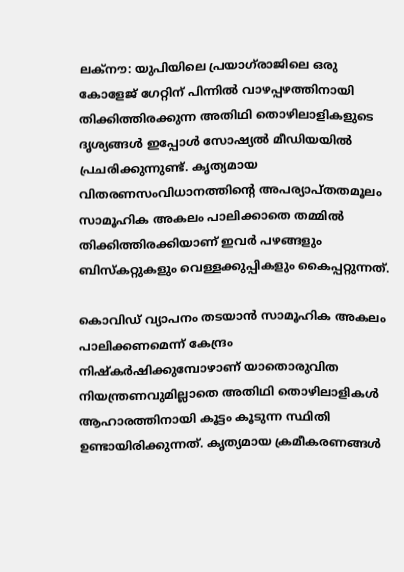ലക്നൗ: യുപിയിലെ പ്രയാഗ്‍രാജിലെ ഒരു കോളേജ് ഗേറ്റിന് പിന്നില്‍ വാഴപ്പഴത്തിനായി തിക്കിത്തിരക്കുന്ന അതിഥി തൊഴിലാളികളുടെ ദൃശ്യങ്ങള്‍ ഇപ്പോള്‍ സോഷ്യല്‍ മീഡിയയില്‍ പ്രചരിക്കുന്നുണ്ട്. കൃത്യമായ വിതരണസംവിധാനത്തിന്‍റെ അപര്യാപ്തതമൂലം സാമൂഹിക അകലം പാലിക്കാതെ തമ്മില്‍ തിക്കിത്തിരക്കിയാണ് ഇവര്‍ പഴങ്ങളും ബിസ്കറ്റുകളും വെള്ളക്കുപ്പികളും കൈപ്പറ്റുന്നത്.

കൊവിഡ് വ്യാപനം തടയാന്‍ സാമൂഹിക അകലം പാലിക്കണമെന്ന് കേന്ദ്രം നിഷ്കര്‍ഷിക്കുമ്പോഴാണ് യാതൊരുവിത നിയന്ത്രണവുമില്ലാതെ അതിഥി തൊഴിലാളികള്‍ ആഹാരത്തിനായി കൂട്ടം കൂടുന്ന സ്ഥിതി ഉണ്ടായിരിക്കുന്നത്. കൃത്യമായ ക്രമീകരണങ്ങള്‍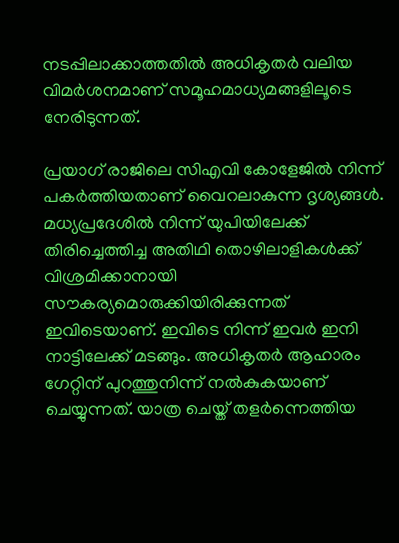നടപ്പിലാക്കാത്തതില്‍ അധികൃതര്‍ വലിയ വിമര്‍ശനമാണ് സമൂഹമാധ്യമങ്ങളിലൂടെ നേരിടുന്നത്.

പ്രയാഗ് രാജിലെ സിഎവി കോളേജില്‍ നിന്ന് പകര്‍ത്തിയതാണ് വൈറലാകുന്ന ദൃശ്യങ്ങള്‍. മധ്യപ്രദേശില്‍ നിന്ന് യുപിയിലേക്ക് തിരിച്ചെത്തിച്ച അതിഥി തൊഴിലാളികള്‍ക്ക് വിശ്രമിക്കാനായി സൗകര്യമൊരുക്കിയിരിക്കുന്നത് ഇവിടെയാണ്. ഇവിടെ നിന്ന് ഇവര്‍ ഇനി നാട്ടിലേക്ക് മടങ്ങും. അധികൃതര്‍ ആഹാരം ഗേറ്റിന് പുറത്തുനിന്ന് നല്‍കുകയാണ് ചെയ്യുന്നത്. യാത്ര ചെയ്ത് തളര്‍ന്നെത്തിയ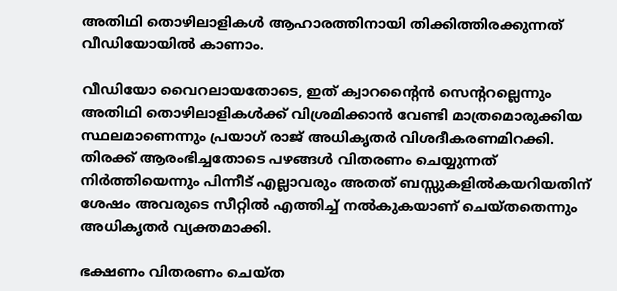അതിഥി തൊഴിലാളികള്‍ ആഹാരത്തിനായി തിക്കിത്തിരക്കുന്നത് വീഡിയോയില്‍ കാണാം.

വീഡിയോ വൈറലായതോടെ, ഇത് ക്വാറന്‍റൈന്‍ സെന്‍ററല്ലെന്നും അതിഥി തൊഴിലാളികള്‍ക്ക് വിശ്രമിക്കാന്‍ വേണ്ടി മാത്രമൊരുക്കിയ സ്ഥലമാണെന്നും പ്രയാഗ് രാജ് അധികൃതര്‍ വിശദീകരണമിറക്കി. തിരക്ക് ആരംഭിച്ചതോടെ പഴങ്ങള്‍ വിതരണം ചെയ്യുന്നത് നിര്‍ത്തിയെന്നും പിന്നീട് എല്ലാവരും അതത് ബസ്സുകളില്‍കയറിയതിന് ശേഷം അവരുടെ സീറ്റില്‍ എത്തിച്ച് നല്‍കുകയാണ് ചെയ്തതെന്നും അധികൃതര്‍ വ്യക്തമാക്കി.

ഭക്ഷണം വിതരണം ചെയ്ത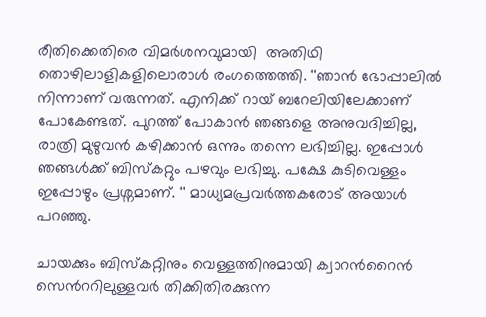രീതിക്കെതിരെ വിമര്‍ശനവുമായി  അതിഥി തൊഴിലാളികളിലൊരാള്‍ രംഗത്തെത്തി. ''ഞാന്‍ ഭോപ്പാലില്‍ നിന്നാണ് വരുന്നത്. എനിക്ക് റായ് ബറേലിയിലേക്കാണ് പോകേണ്ടത്. പുറത്ത് പോകാന്‍ ഞങ്ങളെ അനുവദിച്ചില്ല, രാത്രി മുഴുവന്‍ കഴിക്കാന്‍ ഒന്നും തന്നെ ലഭിച്ചില്ല. ഇപ്പോള്‍ ഞങ്ങള്‍ക്ക് ബിസ്കറ്റും പഴവും ലഭിച്ചു. പക്ഷേ കുടിവെള്ളം ഇപ്പോഴും പ്രശ്നമാണ്. '' മാധ്യമപ്രവര്‍ത്തകരോട് അയാള്‍ പറ‌ഞ്ഞു.

ചായക്കും ബിസ്കറ്റിനും വെള്ളത്തിനുമായി ക്വാറന്‍റൈന്‍ സെന്‍ററിലുള്ളവര്‍ തിക്കിതിരക്കുന്ന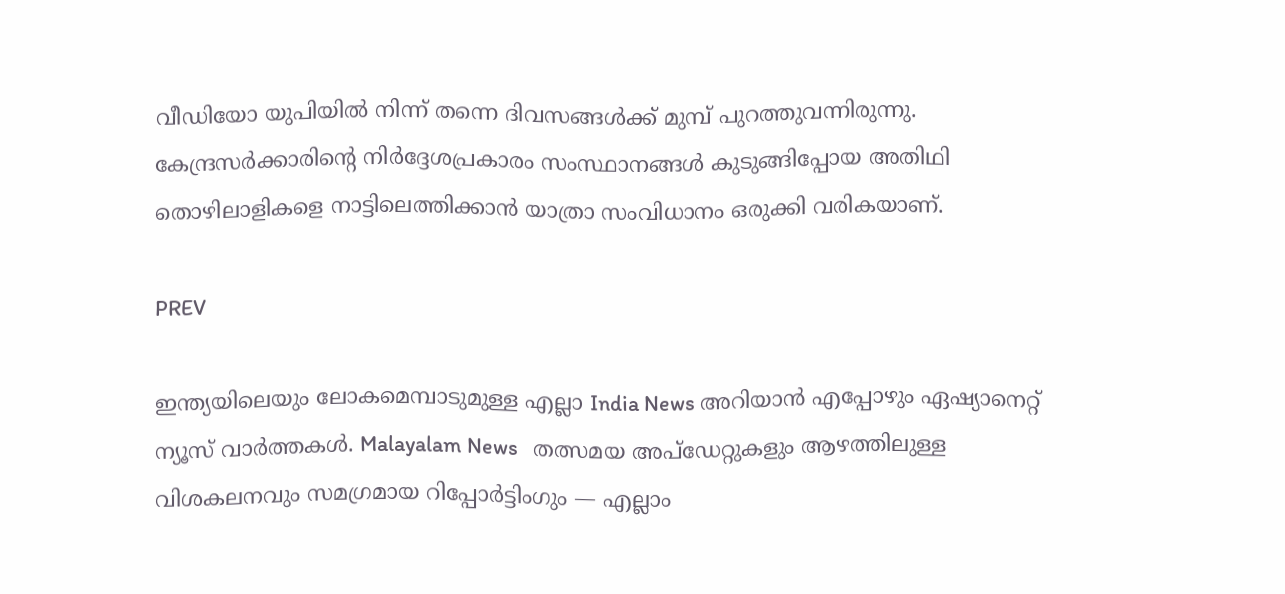വീഡിയോ യുപിയില്‍ നിന്ന് തന്നെ ദിവസങ്ങള്‍ക്ക് മുമ്പ് പുറത്തുവന്നിരുന്നു. കേന്ദ്രസര്‍ക്കാരിന്‍റെ നിര്‍ദ്ദേശപ്രകാരം സംസ്ഥാനങ്ങള്‍ കുടുങ്ങിപ്പോയ അതിഥി തൊഴിലാളികളെ നാട്ടിലെത്തിക്കാന്‍ യാത്രാ സംവിധാനം ഒരുക്കി വരികയാണ്.

PREV

ഇന്ത്യയിലെയും ലോകമെമ്പാടുമുള്ള എല്ലാ India News അറിയാൻ എപ്പോഴും ഏഷ്യാനെറ്റ് ന്യൂസ് വാർത്തകൾ. Malayalam News   തത്സമയ അപ്‌ഡേറ്റുകളും ആഴത്തിലുള്ള വിശകലനവും സമഗ്രമായ റിപ്പോർട്ടിംഗും — എല്ലാം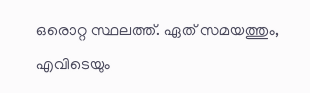ഒരൊറ്റ സ്ഥലത്ത്. ഏത് സമയത്തും, എവിടെയും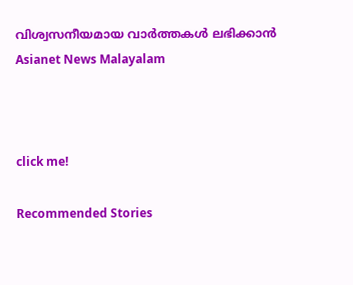വിശ്വസനീയമായ വാർത്തകൾ ലഭിക്കാൻ Asianet News Malayalam



click me!

Recommended Stories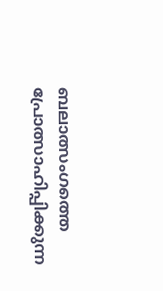ബലാത്സംഗത്തെ പ്രോത്സാഹിപ്പിക്കുന്ന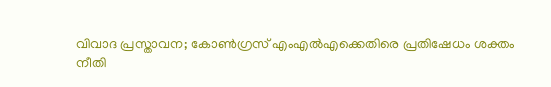വിവാദ പ്രസ്താവന; കോൺഗ്രസ് എംഎൽഎക്കെതിരെ പ്രതിഷേധം ശക്തം
നീതി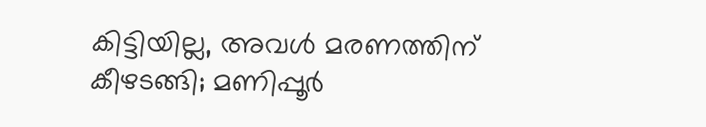കിട്ടിയില്ല, അവൾ മരണത്തിന് കീഴടങ്ങി; മണിപ്പൂർ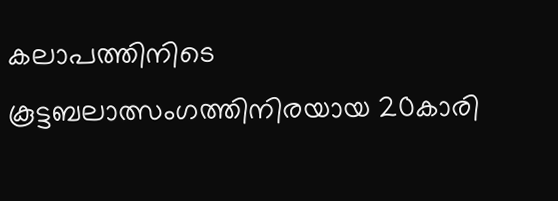കലാപത്തിനിടെ കൂട്ടബലാത്സംഗത്തിനിരയായ 20കാരി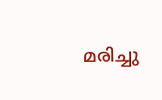മരിച്ചു